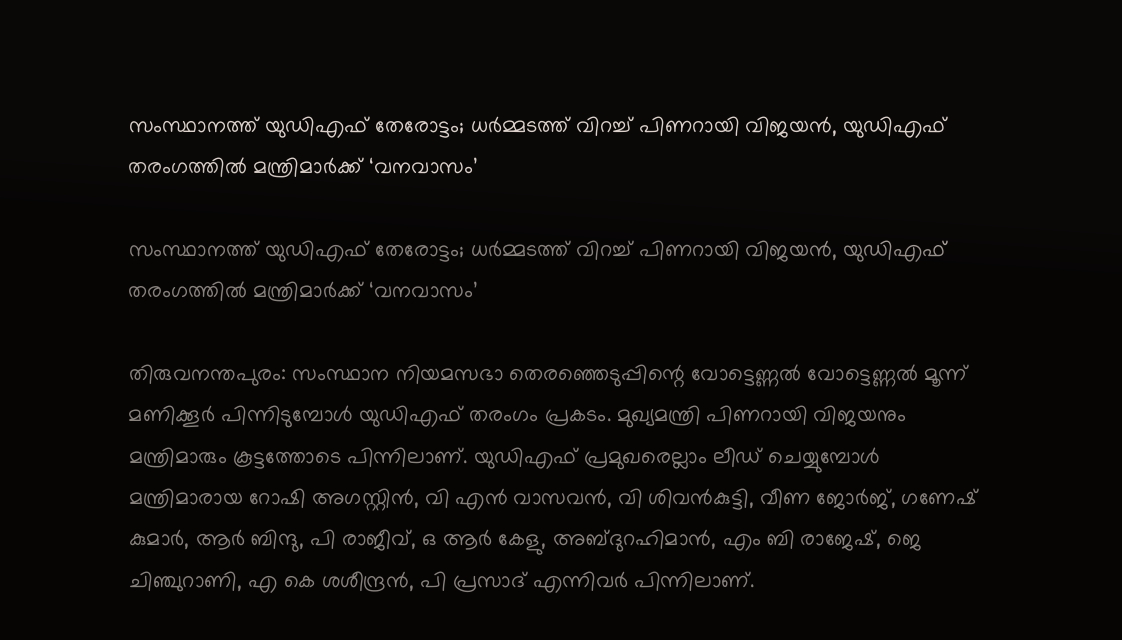സംസ്ഥാനത്ത് യുഡിഎഫ് തേരോട്ടം; ധര്‍മ്മടത്ത് വിറച്ച് പിണറായി വിജയന്‍, യുഡിഎഫ് തരംഗത്തിൽ മന്ത്രിമാര്‍ക്ക് ‘വനവാസം’

സംസ്ഥാനത്ത് യുഡിഎഫ് തേരോട്ടം; ധര്‍മ്മടത്ത് വിറച്ച് പിണറായി വിജയന്‍, യുഡിഎഫ് തരംഗത്തിൽ മന്ത്രിമാര്‍ക്ക് ‘വനവാസം’

തിരുവനന്തപുരം: സംസ്ഥാന നിയമസഭാ തെരഞ്ഞെടുപ്പിന്റെ വോട്ടെണ്ണൽ വോട്ടെണ്ണൽ മൂന്ന് മണിക്കൂര്‍ പിന്നിടുമ്പോള്‍ യുഡിഎഫ് തരംഗം പ്രകടം. മുഖ്യമന്ത്രി പിണറായി വിജയനും മന്ത്രിമാരും കൂട്ടത്തോടെ പിന്നിലാണ്. യുഡിഎഫ് പ്രമുഖരെല്ലാം ലീഡ് ചെയ്യുമ്പോള്‍ മന്ത്രിമാരായ റോഷി അഗസ്റ്റിൻ, വി എൻ വാസവൻ, വി ശിവന്‍കുട്ടി, വീണ ജോർജ്, ഗണേഷ് കുമാർ, ആർ ബിന്ദു, പി രാജീവ്, ഒ ആർ കേളു, അബ്ദുറഹിമാൻ, എം ബി രാജേഷ്, ജെ ചിഞ്ചുറാണി, എ കെ ശശീന്ദ്രൻ, പി പ്രസാദ് എന്നിവർ പിന്നിലാണ്.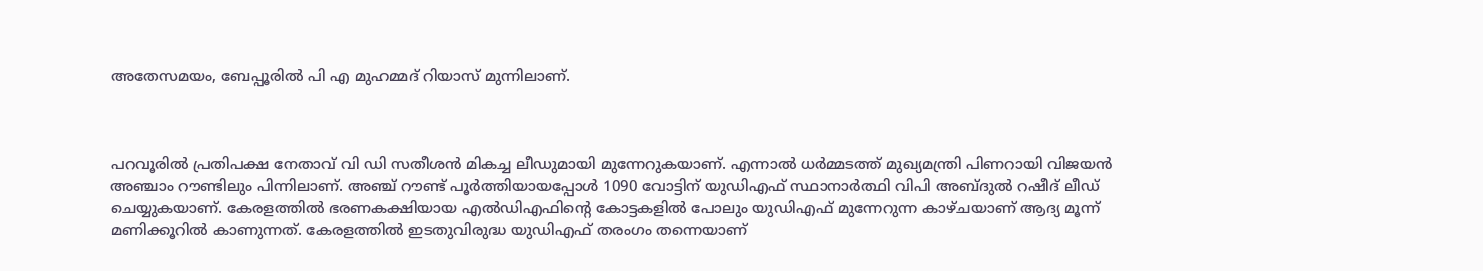അതേസമയം, ബേപ്പൂരിൽ പി എ മുഹമ്മദ് റിയാസ് മുന്നിലാണ്.



പറവൂരിൽ പ്രതിപക്ഷ നേതാവ് വി ഡി സതീശൻ മികച്ച ലീഡുമായി മുന്നേറുകയാണ്. എന്നാല്‍ ധര്‍മ്മടത്ത് മുഖ്യമന്ത്രി പിണറായി വിജയൻ അഞ്ചാം റൗണ്ടിലും പിന്നിലാണ്. അഞ്ച് റൗണ്ട് പൂർത്തിയായപ്പോൾ 1090 വോട്ടിന് യുഡിഎഫ് സ്ഥാനാര്‍ത്ഥി വിപി അബ്ദുൽ റഷീദ് ലീഡ് ചെയ്യുകയാണ്. കേരളത്തിൽ ഭരണകക്ഷിയായ എൽഡിഎഫിന്റെ കോട്ടകളിൽ പോലും യുഡിഎഫ് മുന്നേറുന്ന കാഴ്ചയാണ് ആദ്യ മൂന്ന് മണിക്കൂറില്‍ കാണുന്നത്. കേരളത്തിൽ ഇടതുവിരുദ്ധ യുഡിഎഫ് തരംഗം തന്നെയാണ്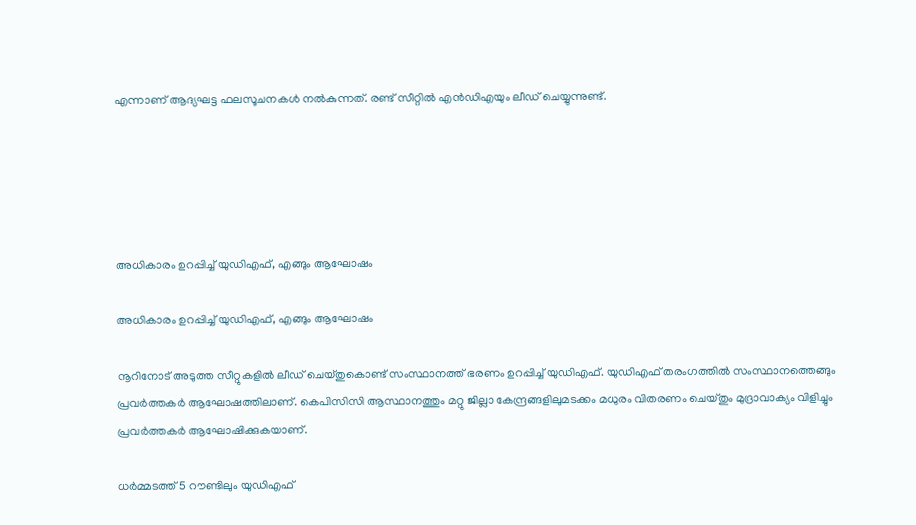എന്നാണ് ആദ്യഘട്ട ഫലസൂചനകൾ നൽകുന്നത്. രണ്ട് സീറ്റില്‍ എൻഡിഎയും ലീഡ് ചെയ്യുന്നുണ്ട്.





അധികാരം ഉറപ്പിച്ച് യുഡിഎഫ്, എങ്ങും ആഘോഷം

അധികാരം ഉറപ്പിച്ച് യുഡിഎഫ്, എങ്ങും ആഘോഷം

നൂറിനോട് അടുത്ത സീറ്റുകളിൽ ലീഡ് ചെയ്തുകൊണ്ട് സംസ്ഥാനത്ത് ഭരണം ഉറപ്പിച്ച് യുഡിഎഫ്. യുഡിഎഫ് തരംഗത്തിൽ സംസ്ഥാനത്തെങ്ങും പ്രവര്‍ത്തകര്‍ ആഘോഷത്തിലാണ്. കെപിസിസി ആസ്ഥാനത്തും മറ്റു ജില്ലാ കേന്ദ്രങ്ങളിലുമടക്കം മധുരം വിതരണം ചെയ്തും മുദ്രാവാക്യം വിളിച്ചും പ്രവര്‍ത്തകര്‍ ആഘോഷിക്കുകയാണ്.

ധർമ്മടത്ത് 5 റൗണ്ടിലും യുഡിഎഫ്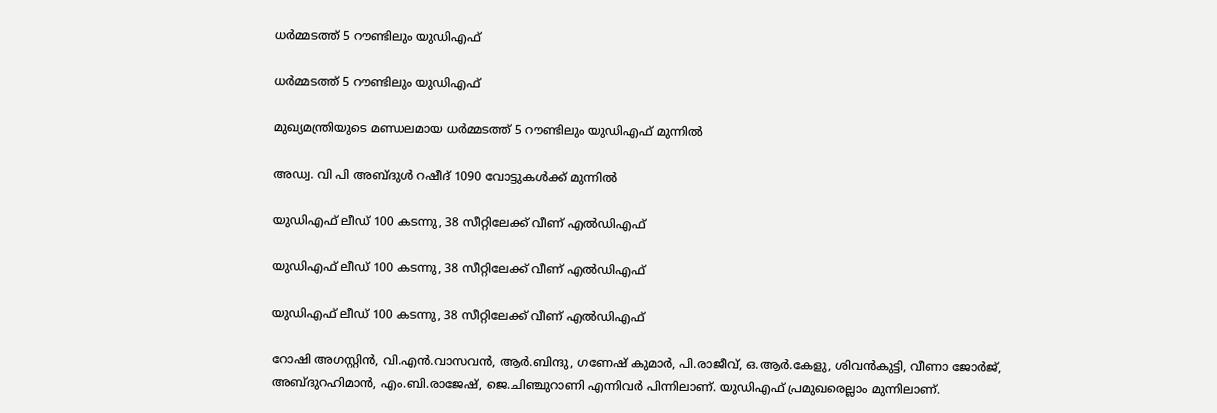ധർമ്മടത്ത് 5 റൗണ്ടിലും യുഡിഎഫ്

ധർമ്മടത്ത് 5 റൗണ്ടിലും യുഡിഎഫ്

മുഖ്യമന്ത്രിയുടെ മണ്ഡലമായ ധർമ്മടത്ത് 5 റൗണ്ടിലും യുഡിഎഫ് മുന്നിൽ

അഡ്വ. വി പി അബ്ദുൾ റഷീദ് 1090 വോട്ടുകൾക്ക് മുന്നിൽ

യുഡിഎഫ് ലീഡ് 100 കടന്നു, 38 സീറ്റിലേക്ക് വീണ് എല്‍ഡിഎഫ്‌

യുഡിഎഫ് ലീഡ് 100 കടന്നു, 38 സീറ്റിലേക്ക് വീണ് എല്‍ഡിഎഫ്‌

യുഡിഎഫ് ലീഡ് 100 കടന്നു, 38 സീറ്റിലേക്ക് വീണ് എല്‍ഡിഎഫ്‌

റോഷി അഗസ്റ്റിൻ, വി.എൻ.വാസവൻ, ആർ.ബിന്ദു, ഗണേഷ് കുമാർ, പി.രാജീവ്, ഒ.ആർ.കേളു, ശിവന്‍കുട്ടി, വീണാ ജോർജ്, അബ്ദുറഹിമാൻ, എം.ബി.രാജേഷ്, ജെ.ചിഞ്ചുറാണി എന്നിവർ പിന്നിലാണ്. യുഡിഎഫ് പ്രമുഖരെല്ലാം മുന്നിലാണ്.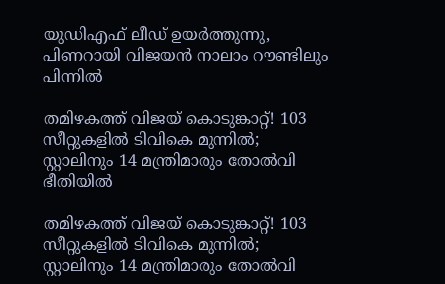യുഡിഎഫ് ലീഡ് ഉയര്‍ത്തുന്നു, പിണറായി വിജയന്‍ നാലാം റൗണ്ടിലും പിന്നില്‍

തമിഴകത്ത് വിജയ് കൊടുങ്കാറ്റ്! 103 സീറ്റുകളിൽ ടിവികെ മുന്നിൽ; സ്റ്റാലിനും 14 മന്ത്രിമാരും തോൽവി ഭീതിയിൽ

തമിഴകത്ത് വിജയ് കൊടുങ്കാറ്റ്! 103 സീറ്റുകളിൽ ടിവികെ മുന്നിൽ; സ്റ്റാലിനും 14 മന്ത്രിമാരും തോൽവി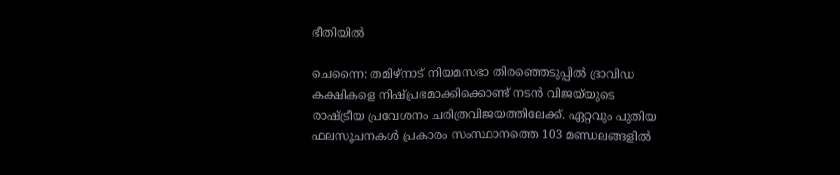ഭീതിയിൽ

ചെന്നൈ: തമിഴ്‌നാട് നിയമസഭാ തിരഞ്ഞെടുപ്പിൽ ദ്രാവിഡ കക്ഷികളെ നിഷ്പ്രഭമാക്കിക്കൊണ്ട് നടൻ വിജയ്‌യുടെ രാഷ്ട്രീയ പ്രവേശനം ചരിത്രവിജയത്തിലേക്ക്. ഏറ്റവും പുതിയ ഫലസൂചനകൾ പ്രകാരം സംസ്ഥാനത്തെ 103 മണ്ഡലങ്ങളിൽ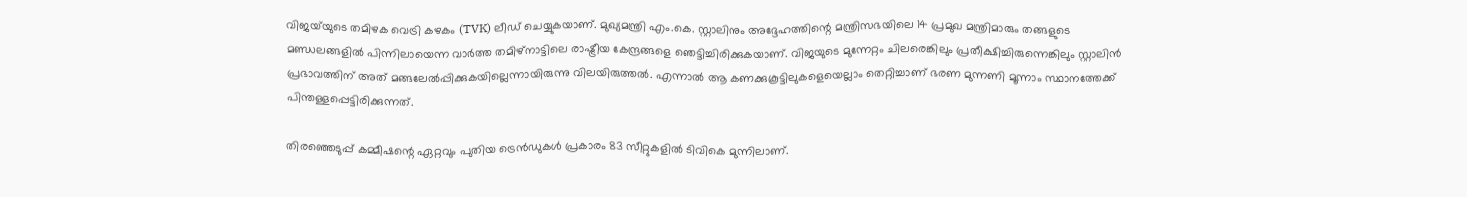വിജയ്‌യുടെ തമിഴക വെട്രി കഴകം (TVK) ലീഡ് ചെയ്യുകയാണ്. മുഖ്യമന്ത്രി എം.കെ. സ്റ്റാലിനും അദ്ദേഹത്തിന്റെ മന്ത്രിസഭയിലെ 14 പ്രമുഖ മന്ത്രിമാരും തങ്ങളുടെ മണ്ഡലങ്ങളിൽ പിന്നിലായെന്ന വാർത്ത തമിഴ്‌നാട്ടിലെ രാഷ്ട്രീയ കേന്ദ്രങ്ങളെ ഞെട്ടിച്ചിരിക്കുകയാണ്. വിജയുടെ മുന്നേറ്റം ചിലരെങ്കിലും പ്രതീക്ഷിച്ചിരുന്നെങ്കിലും സ്റ്റാലിൻ പ്രഭാവത്തിന് അത് മങ്ങലേൽപ്പിക്കുകയില്ലെന്നായിരുന്നു വിലയിരുത്തൽ. എന്നാൽ ആ കണക്കുകൂട്ടിലുകളെയെല്ലാം തെറ്റിച്ചാണ് ഭരണ മുന്നണി മൂന്നാം സ്ഥാനത്തേക്ക് പിന്തള്ളപ്പെട്ടിരിക്കുന്നത്.

തിരഞ്ഞെടുപ്പ് കമ്മീഷന്റെ ഏറ്റവും പുതിയ ട്രെൻഡുകൾ പ്രകാരം 83 സീറ്റുകളിൽ ടിവികെ മുന്നിലാണ്.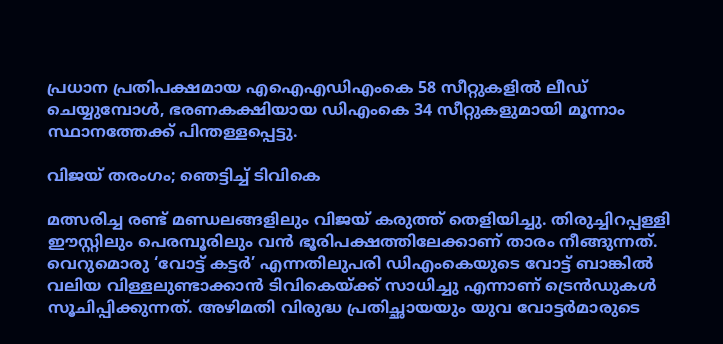പ്രധാന പ്രതിപക്ഷമായ എഐഎഡിഎംകെ 58 സീറ്റുകളിൽ ലീഡ് ചെയ്യുമ്പോൾ, ഭരണകക്ഷിയായ ഡിഎംകെ 34 സീറ്റുകളുമായി മൂന്നാം സ്ഥാനത്തേക്ക് പിന്തള്ളപ്പെട്ടു.

വിജയ് തരംഗം; ഞെട്ടിച്ച് ടിവികെ

മത്സരിച്ച രണ്ട് മണ്ഡലങ്ങളിലും വിജയ് കരുത്ത് തെളിയിച്ചു. തിരുച്ചിറപ്പള്ളി ഈസ്റ്റിലും പെരമ്പൂരിലും വൻ ഭൂരിപക്ഷത്തിലേക്കാണ് താരം നീങ്ങുന്നത്. വെറുമൊരു ‘വോട്ട് കട്ടർ’ എന്നതിലുപരി ഡിഎംകെയുടെ വോട്ട് ബാങ്കിൽ വലിയ വിള്ളലുണ്ടാക്കാൻ ടിവികെയ്ക്ക് സാധിച്ചു എന്നാണ് ട്രെൻഡുകൾ സൂചിപ്പിക്കുന്നത്. അഴിമതി വിരുദ്ധ പ്രതിച്ഛായയും യുവ വോട്ടർമാരുടെ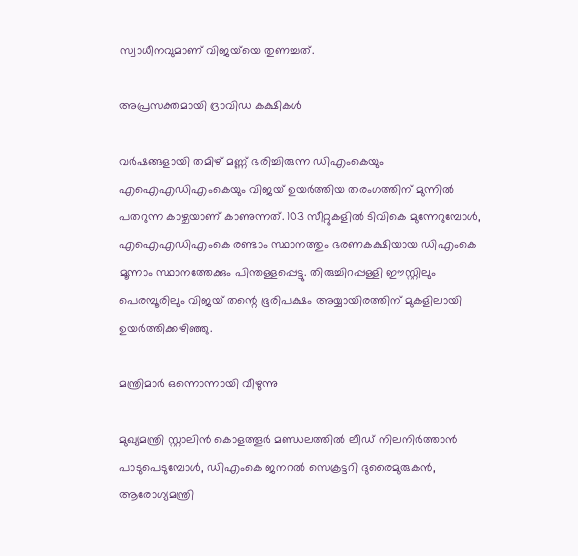സ്വാധീനവുമാണ് വിജയ്‌യെ തുണച്ചത്.

അപ്രസക്തമായി ദ്രാവിഡ കക്ഷികൾ

വർഷങ്ങളായി തമിഴ് മണ്ണ് ഭരിച്ചിരുന്ന ഡിഎംകെയും എഐഎഡിഎംകെയും വിജയ് ഉയർത്തിയ തരംഗത്തിന് മുന്നിൽ പതറുന്ന കാഴ്ചയാണ് കാണുന്നത്. 103 സീറ്റുകളിൽ ടിവികെ മുന്നേറുമ്പോൾ, എഐഎഡിഎംകെ രണ്ടാം സ്ഥാനത്തും ഭരണകക്ഷിയായ ഡിഎംകെ മൂന്നാം സ്ഥാനത്തേക്കും പിന്തള്ളപ്പെട്ടു. തിരുച്ചിറപ്പള്ളി ഈസ്റ്റിലും പെരമ്പൂരിലും വിജയ് തന്റെ ഭൂരിപക്ഷം അയ്യായിരത്തിന് മുകളിലായി ഉയർത്തിക്കഴിഞ്ഞു.

മന്ത്രിമാർ ഒന്നൊന്നായി വീഴുന്നു

മുഖ്യമന്ത്രി സ്റ്റാലിൻ കൊളത്തൂർ മണ്ഡലത്തിൽ ലീഡ് നിലനിർത്താൻ പാടുപെടുമ്പോൾ, ഡിഎംകെ ജനറൽ സെക്രട്ടറി ദുരൈമുരുകൻ, ആരോഗ്യമന്ത്രി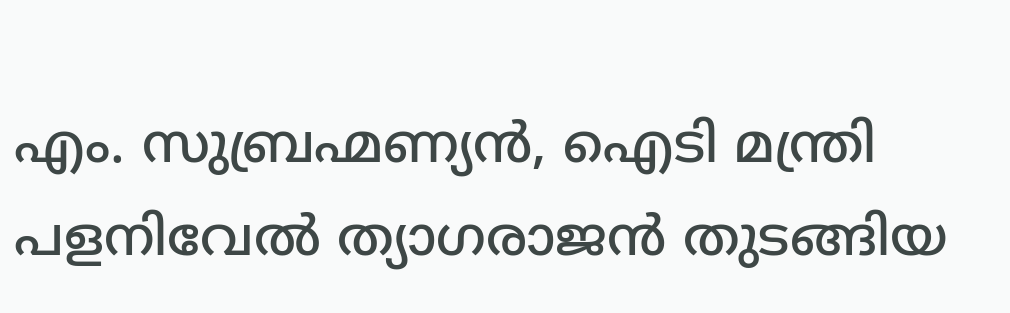എം. സുബ്രഹ്മണ്യൻ, ഐടി മന്ത്രി പളനിവേൽ ത്യാഗരാജൻ തുടങ്ങിയ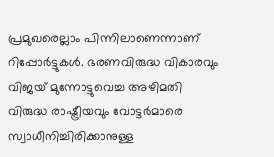പ്രമുഖരെല്ലാം പിന്നിലാണെന്നാണ് റിപ്പോർട്ടുകൾ. ഭരണവിരുദ്ധ വികാരവും വിജയ് മുന്നോട്ടുവെച്ച അഴിമതി വിരുദ്ധ രാഷ്ട്രീയവും വോട്ടർമാരെ സ്വാധീനിച്ചിരിക്കാനുള്ള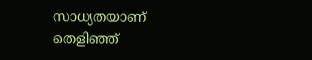സാധ്യതയാണ് തെളിഞ്ഞ്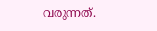വരുന്നത്.